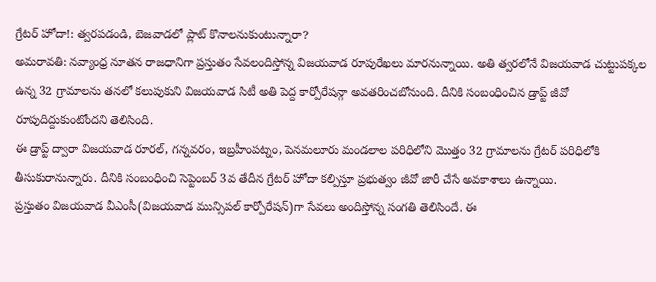గ్రేటర్ హోదా!: త్వరపడండి, బెజవాడలో ప్లాట్ కొనాలనుకుంటున్నారా?
అమరావతి: నవ్యాంధ్ర నూతన రాజధానిగా ప్రస్తుతం సేవలందిస్తోన్న విజయవాడ రూపురేఖలు మారనున్నాయి. అతి త్వరలోనే విజయవాడ చుట్టుపక్కల ఉన్న 32 గ్రామాలను తనలో కలుపుకుని విజయవాడ సిటీ అతి పెద్ద కార్పోరేషన్గా అవతరించబోనుంది. దీనికి సంబంధించిన డ్రాప్ట్ జీవో రూపుదిద్దుకుంటోందని తెలిసింది.
ఈ డ్రాప్ట్ ద్వారా విజయవాడ రూరల్, గన్నవరం, ఇబ్రహీంపట్నం, పెనమలూరు మండలాల పరిధిలోని మొత్తం 32 గ్రామాలను గ్రేటర్ పరిధిలోకి తీసుకురానున్నారు. దీనికి సంబంధించి సెప్టెంబర్ 3వ తేదీన గ్రేటర్ హోదా కల్పిస్తూ ప్రభుత్వం జీవో జారీ చేసే అవకాశాలు ఉన్నాయి.
ప్రస్తుతం విజయవాడ వీఎంసీ(విజయవాడ మున్సిపల్ కార్పోరేషన్)గా సేవలు అందిస్తోన్న సంగతి తెలిసిందే. ఈ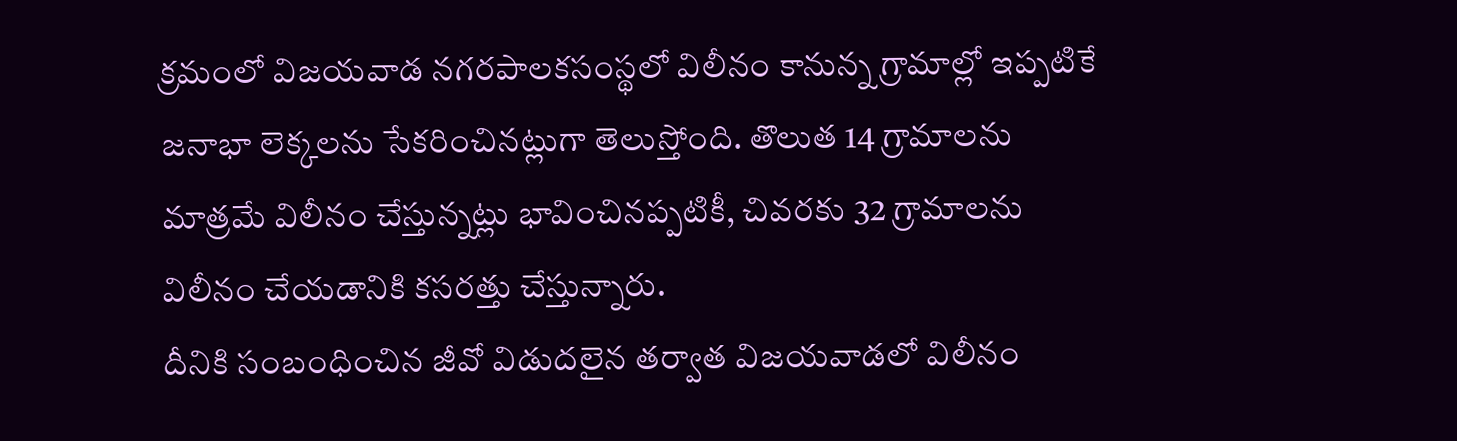క్రమంలో విజయవాడ నగరపాలకసంస్థలో విలీనం కానున్న గ్రామాల్లో ఇప్పటికే జనాభా లెక్కలను సేకరించినట్లుగా తెలుస్తోంది. తొలుత 14 గ్రామాలను మాత్రమే విలీనం చేస్తున్నట్లు భావించినప్పటికీ, చివరకు 32 గ్రామాలను విలీనం చేయడానికి కసరత్తు చేస్తున్నారు.
దీనికి సంబంధించిన జీవో విడుదలైన తర్వాత విజయవాడలో విలీనం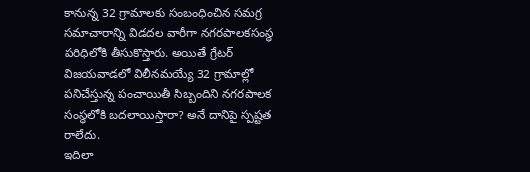కానున్న 32 గ్రామాలకు సంబంధించిన సమగ్ర సమాచారాన్ని విడదల వారీగా నగరపాలకసంస్ధ పరిధిలోకి తీసుకొస్తారు. అయితే గ్రేటర్ విజయవాడలో విలీనమయ్యే 32 గ్రామాల్లో పనిచేస్తున్న పంచాయితీ సిబ్బందిని నగరపాలక సంస్ధలోకి బదలాయిస్తారా? అనే దానిపై స్పష్టత రాలేదు.
ఇదిలా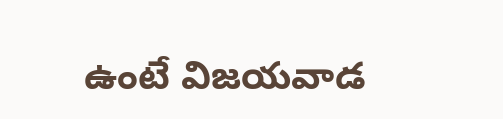ఉంటే విజయవాడ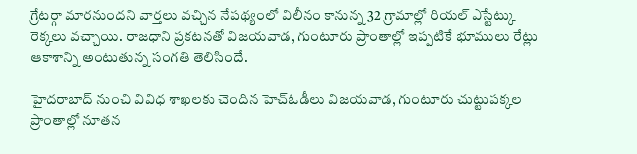గ్రేటర్గా మారనుందని వార్తలు వచ్చిన నేపథ్యంలో విలీనం కానున్న 32 గ్రామాల్లో రియల్ ఎస్టేట్కు రెక్కలు వచ్చాయి. రాజధాని ప్రకటనతో విజయవాడ, గుంటూరు ప్రాంతాల్లో ఇప్పటికే భూములు రేట్లు ఆకాశాన్ని అంటుతున్న సంగతి తెలిసిందే.

హైదరాబాద్ నుంచి వివిధ శాఖలకు చెందిన హెచ్ఓడీలు విజయవాడ, గుంటూరు చుట్టుపక్కల ప్రాంతాల్లో నూతన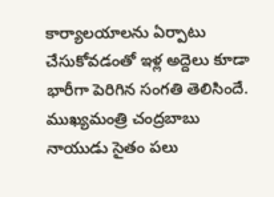కార్యాలయాలను ఏర్పాటు చేసుకోవడంతో ఇళ్ల అద్దెలు కూడా భారీగా పెరిగిన సంగతి తెలిసిందే. ముఖ్యమంత్రి చంద్రబాబు నాయుడు సైతం పలు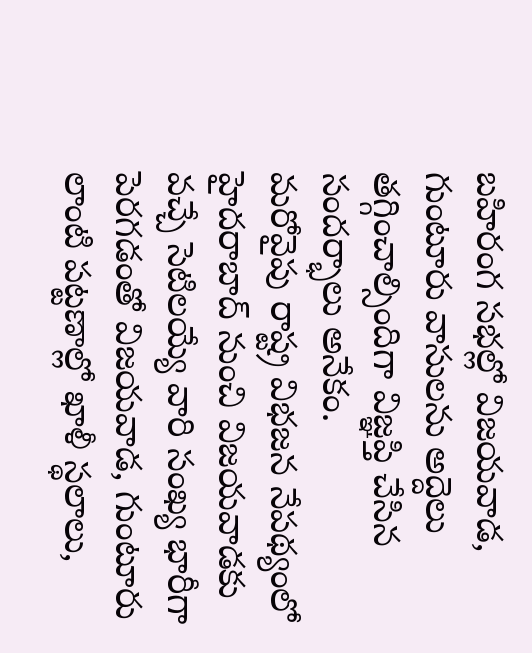బహిరంగ సభల్లో విజయవాడ, గుంటూరు వాసులను అద్దెలు తగ్గించాల్సిందిగా విజ్ఞప్తి చేసిన సందర్భాలు అనేకం.
మరోవైపు రాష్ట్ర విభజన నేపథ్యంలో హైదరాబాద్ నుంచి విజయవాడకు వచ్చే సెటిలయ్యే వారి సంఖ్య భారీగా పెరగడంతో విజయవాడ, గుంటూరు లాంటి పట్టణాల్లో ఖాళీ స్థలాలు,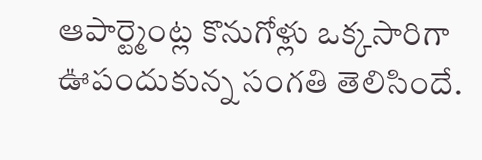ఆపార్ట్మెంట్ల కొనుగోళ్లు ఒక్కసారిగా ఊపందుకున్న సంగతి తెలిసిందే.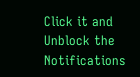Click it and Unblock the Notifications